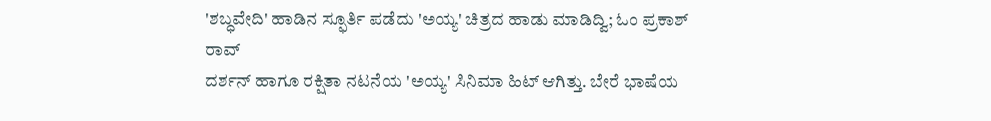'ಶಬ್ಧವೇದಿ' ಹಾಡಿನ ಸ್ಫೂರ್ತಿ ಪಡೆದು 'ಅಯ್ಯ' ಚಿತ್ರದ ಹಾಡು ಮಾಡಿದ್ವಿ; ಓಂ ಪ್ರಕಾಶ್ ರಾವ್
ದರ್ಶನ್ ಹಾಗೂ ರಕ್ಷಿತಾ ನಟನೆಯ 'ಅಯ್ಯ' ಸಿನಿಮಾ ಹಿಟ್ ಆಗಿತ್ತು. ಬೇರೆ ಭಾಷೆಯ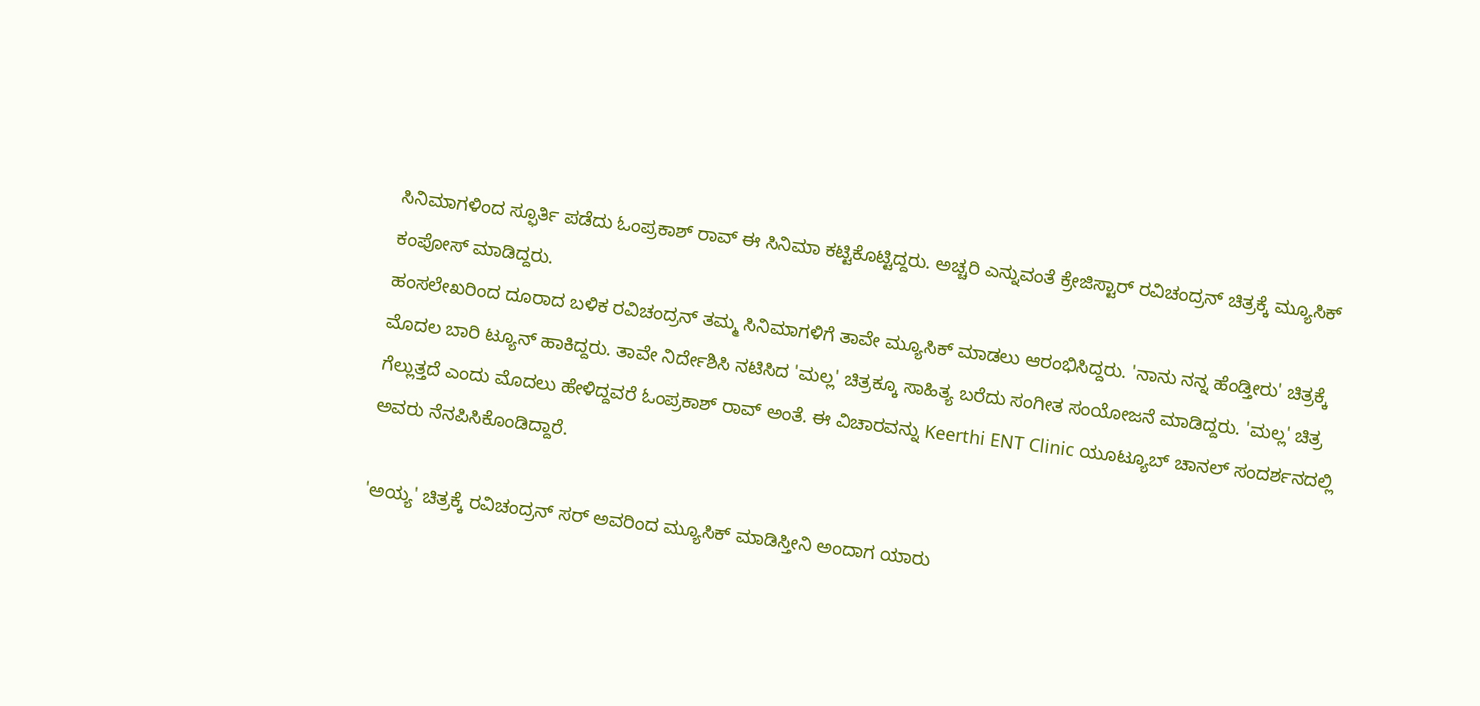ಸಿನಿಮಾಗಳಿಂದ ಸ್ಫೂರ್ತಿ ಪಡೆದು ಓಂಪ್ರಕಾಶ್ ರಾವ್ ಈ ಸಿನಿಮಾ ಕಟ್ಟಿಕೊಟ್ಟಿದ್ದರು. ಅಚ್ಚರಿ ಎನ್ನುವಂತೆ ಕ್ರೇಜಿಸ್ಟಾರ್ ರವಿಚಂದ್ರನ್ ಚಿತ್ರಕ್ಕೆ ಮ್ಯೂಸಿಕ್ ಕಂಪೋಸ್ ಮಾಡಿದ್ದರು.
ಹಂಸಲೇಖರಿಂದ ದೂರಾದ ಬಳಿಕ ರವಿಚಂದ್ರನ್ ತಮ್ಮ ಸಿನಿಮಾಗಳಿಗೆ ತಾವೇ ಮ್ಯೂಸಿಕ್ ಮಾಡಲು ಆರಂಭಿಸಿದ್ದರು. 'ನಾನು ನನ್ನ ಹೆಂಡ್ತೀರು' ಚಿತ್ರಕ್ಕೆ ಮೊದಲ ಬಾರಿ ಟ್ಯೂನ್ ಹಾಕಿದ್ದರು. ತಾವೇ ನಿರ್ದೇಶಿಸಿ ನಟಿಸಿದ 'ಮಲ್ಲ' ಚಿತ್ರಕ್ಕೂ ಸಾಹಿತ್ಯ ಬರೆದು ಸಂಗೀತ ಸಂಯೋಜನೆ ಮಾಡಿದ್ದರು. 'ಮಲ್ಲ' ಚಿತ್ರ ಗೆಲ್ಲುತ್ತದೆ ಎಂದು ಮೊದಲು ಹೇಳಿದ್ದವರೆ ಓಂಪ್ರಕಾಶ್ ರಾವ್ ಅಂತೆ. ಈ ವಿಚಾರವನ್ನು Keerthi ENT Clinic ಯೂಟ್ಯೂಬ್ ಚಾನಲ್ ಸಂದರ್ಶನದಲ್ಲಿ ಅವರು ನೆನಪಿಸಿಕೊಂಡಿದ್ದಾರೆ.

'ಅಯ್ಯ' ಚಿತ್ರಕ್ಕೆ ರವಿಚಂದ್ರನ್ ಸರ್ ಅವರಿಂದ ಮ್ಯೂಸಿಕ್ ಮಾಡಿಸ್ತೀನಿ ಅಂದಾಗ ಯಾರು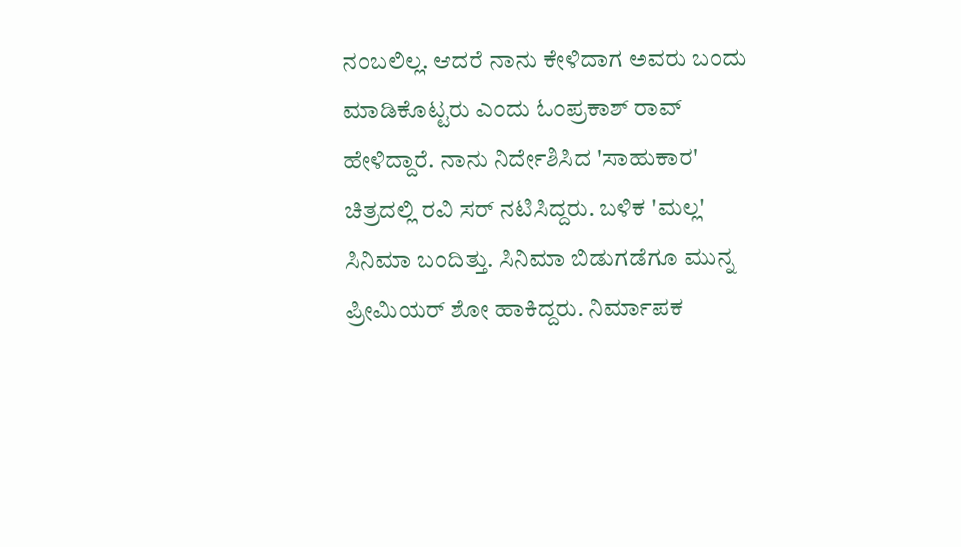ನಂಬಲಿಲ್ಲ. ಆದರೆ ನಾನು ಕೇಳಿದಾಗ ಅವರು ಬಂದು ಮಾಡಿಕೊಟ್ಟರು ಎಂದು ಓಂಪ್ರಕಾಶ್ ರಾವ್ ಹೇಳಿದ್ದಾರೆ. ನಾನು ನಿರ್ದೇಶಿಸಿದ 'ಸಾಹುಕಾರ' ಚಿತ್ರದಲ್ಲಿ ರವಿ ಸರ್ ನಟಿಸಿದ್ದರು. ಬಳಿಕ 'ಮಲ್ಲ' ಸಿನಿಮಾ ಬಂದಿತ್ತು. ಸಿನಿಮಾ ಬಿಡುಗಡೆಗೂ ಮುನ್ನ ಪ್ರೀಮಿಯರ್ ಶೋ ಹಾಕಿದ್ದರು. ನಿರ್ಮಾಪಕ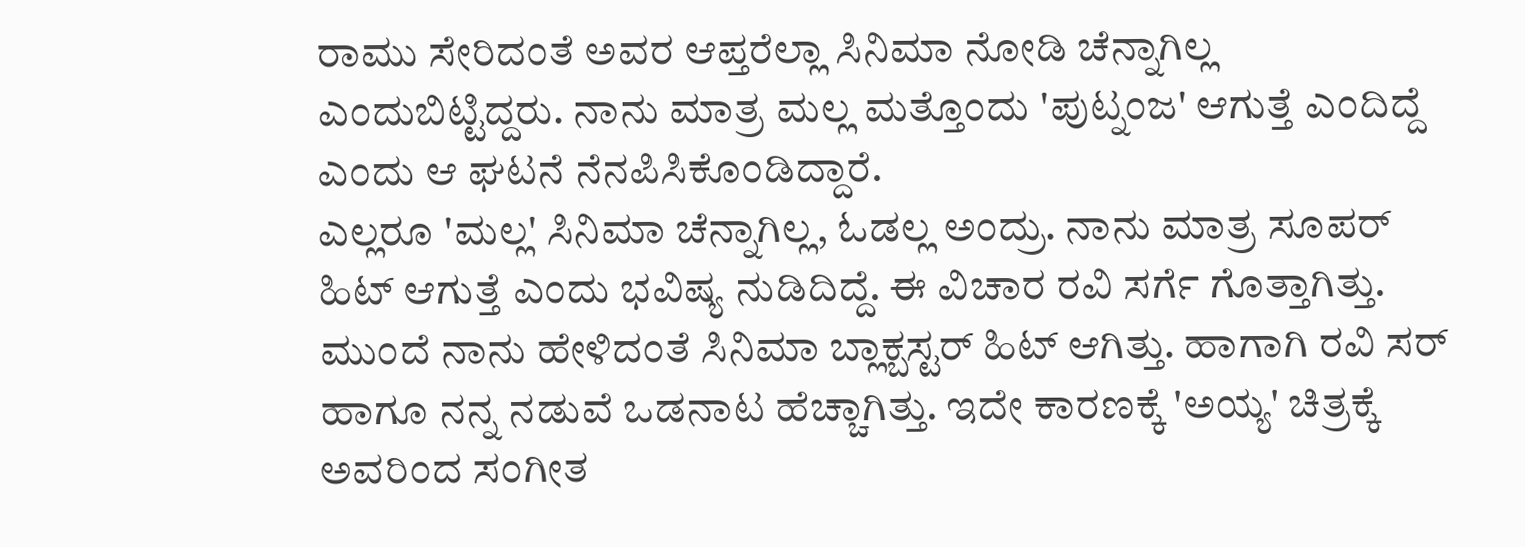ರಾಮು ಸೇರಿದಂತೆ ಅವರ ಆಪ್ತರೆಲ್ಲಾ ಸಿನಿಮಾ ನೋಡಿ ಚೆನ್ನಾಗಿಲ್ಲ ಎಂದುಬಿಟ್ಟಿದ್ದರು. ನಾನು ಮಾತ್ರ ಮಲ್ಲ ಮತ್ತೊಂದು 'ಪುಟ್ನಂಜ' ಆಗುತ್ತೆ ಎಂದಿದ್ದೆ ಎಂದು ಆ ಘಟನೆ ನೆನಪಿಸಿಕೊಂಡಿದ್ದಾರೆ.
ಎಲ್ಲರೂ 'ಮಲ್ಲ' ಸಿನಿಮಾ ಚೆನ್ನಾಗಿಲ್ಲ, ಓಡಲ್ಲ ಅಂದ್ರು. ನಾನು ಮಾತ್ರ ಸೂಪರ್ ಹಿಟ್ ಆಗುತ್ತೆ ಎಂದು ಭವಿಷ್ಯ ನುಡಿದಿದ್ದೆ. ಈ ವಿಚಾರ ರವಿ ಸರ್ಗೆ ಗೊತ್ತಾಗಿತ್ತು. ಮುಂದೆ ನಾನು ಹೇಳಿದಂತೆ ಸಿನಿಮಾ ಬ್ಲಾಕ್ಬಸ್ಟರ್ ಹಿಟ್ ಆಗಿತ್ತು. ಹಾಗಾಗಿ ರವಿ ಸರ್ ಹಾಗೂ ನನ್ನ ನಡುವೆ ಒಡನಾಟ ಹೆಚ್ಚಾಗಿತ್ತು. ಇದೇ ಕಾರಣಕ್ಕೆ 'ಅಯ್ಯ' ಚಿತ್ರಕ್ಕೆ ಅವರಿಂದ ಸಂಗೀತ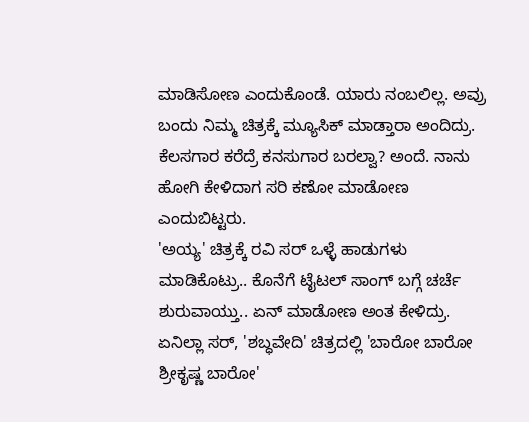ಮಾಡಿಸೋಣ ಎಂದುಕೊಂಡೆ. ಯಾರು ನಂಬಲಿಲ್ಲ. ಅವ್ರು ಬಂದು ನಿಮ್ಮ ಚಿತ್ರಕ್ಕೆ ಮ್ಯೂಸಿಕ್ ಮಾಡ್ತಾರಾ ಅಂದಿದ್ರು. ಕೆಲಸಗಾರ ಕರೆದ್ರೆ ಕನಸುಗಾರ ಬರಲ್ವಾ? ಅಂದೆ. ನಾನು ಹೋಗಿ ಕೇಳಿದಾಗ ಸರಿ ಕಣೋ ಮಾಡೋಣ ಎಂದುಬಿಟ್ಟರು.
'ಅಯ್ಯ' ಚಿತ್ರಕ್ಕೆ ರವಿ ಸರ್ ಒಳ್ಳೆ ಹಾಡುಗಳು ಮಾಡಿಕೊಟ್ರು.. ಕೊನೆಗೆ ಟೈಟಲ್ ಸಾಂಗ್ ಬಗ್ಗೆ ಚರ್ಚೆ ಶುರುವಾಯ್ತು.. ಏನ್ ಮಾಡೋಣ ಅಂತ ಕೇಳಿದ್ರು. ಏನಿಲ್ಲಾ ಸರ್, 'ಶಬ್ಧವೇದಿ' ಚಿತ್ರದಲ್ಲಿ 'ಬಾರೋ ಬಾರೋ ಶ್ರೀಕೃಷ್ಣ ಬಾರೋ'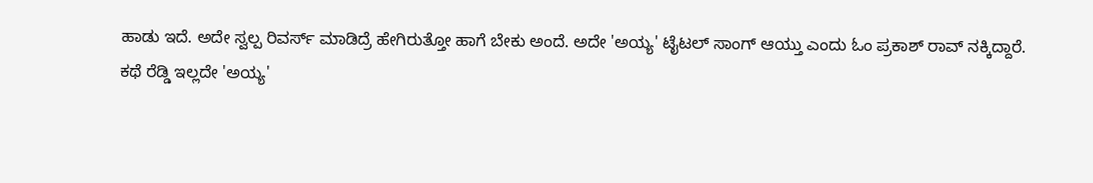ಹಾಡು ಇದೆ. ಅದೇ ಸ್ವಲ್ಪ ರಿವರ್ಸ್ ಮಾಡಿದ್ರೆ ಹೇಗಿರುತ್ತೋ ಹಾಗೆ ಬೇಕು ಅಂದೆ. ಅದೇ 'ಅಯ್ಯ' ಟೈಟಲ್ ಸಾಂಗ್ ಆಯ್ತು ಎಂದು ಓಂ ಪ್ರಕಾಶ್ ರಾವ್ ನಕ್ಕಿದ್ದಾರೆ.
ಕಥೆ ರೆಡ್ಡಿ ಇಲ್ಲದೇ 'ಅಯ್ಯ'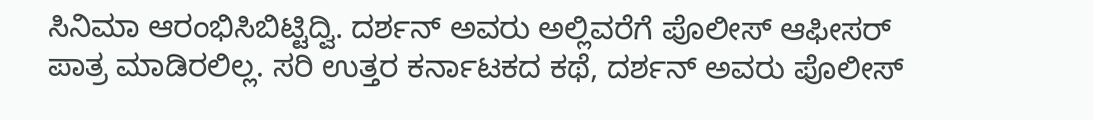ಸಿನಿಮಾ ಆರಂಭಿಸಿಬಿಟ್ಟಿದ್ವಿ. ದರ್ಶನ್ ಅವರು ಅಲ್ಲಿವರೆಗೆ ಪೊಲೀಸ್ ಆಫೀಸರ್ ಪಾತ್ರ ಮಾಡಿರಲಿಲ್ಲ. ಸರಿ ಉತ್ತರ ಕರ್ನಾಟಕದ ಕಥೆ, ದರ್ಶನ್ ಅವರು ಪೊಲೀಸ್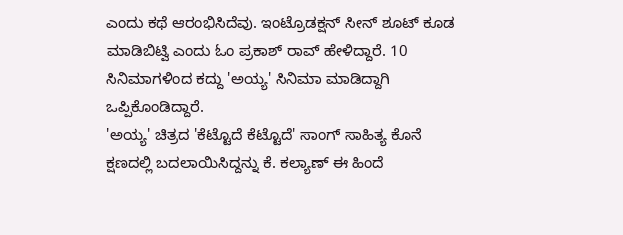ಎಂದು ಕಥೆ ಆರಂಭಿಸಿದೆವು. ಇಂಟ್ರೊಡಕ್ಷನ್ ಸೀನ್ ಶೂಟ್ ಕೂಡ ಮಾಡಿಬಿಟ್ವಿ ಎಂದು ಓಂ ಪ್ರಕಾಶ್ ರಾವ್ ಹೇಳಿದ್ದಾರೆ. 10 ಸಿನಿಮಾಗಳಿಂದ ಕದ್ದು 'ಅಯ್ಯ' ಸಿನಿಮಾ ಮಾಡಿದ್ದಾಗಿ ಒಪ್ಪಿಕೊಂಡಿದ್ದಾರೆ.
'ಅಯ್ಯ' ಚಿತ್ರದ 'ಕೆಟ್ಟೊದೆ ಕೆಟ್ಟೊದೆ' ಸಾಂಗ್ ಸಾಹಿತ್ಯ ಕೊನೆ ಕ್ಷಣದಲ್ಲಿ ಬದಲಾಯಿಸಿದ್ದನ್ನು ಕೆ. ಕಲ್ಯಾಣ್ ಈ ಹಿಂದೆ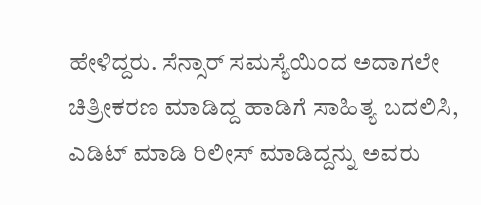ಹೇಳಿದ್ದರು. ಸೆನ್ಸಾರ್ ಸಮಸ್ಯೆಯಿಂದ ಅದಾಗಲೇ ಚಿತ್ರೀಕರಣ ಮಾಡಿದ್ದ ಹಾಡಿಗೆ ಸಾಹಿತ್ಯ ಬದಲಿಸಿ, ಎಡಿಟ್ ಮಾಡಿ ರಿಲೀಸ್ ಮಾಡಿದ್ದನ್ನು ಅವರು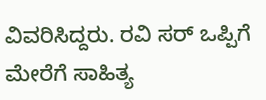ವಿವರಿಸಿದ್ದರು. ರವಿ ಸರ್ ಒಪ್ಪಿಗೆ ಮೇರೆಗೆ ಸಾಹಿತ್ಯ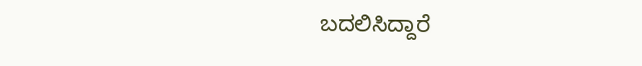ಬದಲಿಸಿದ್ದಾರೆ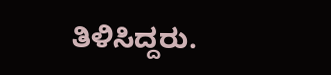ತಿಳಿಸಿದ್ದರು.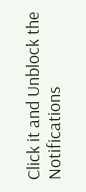Click it and Unblock the Notifications